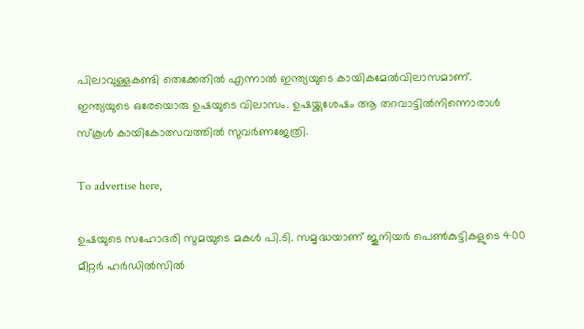പിലാവുള്ളകണ്ടി തെക്കേതില്‍ എന്നാല്‍ ഇന്ത്യയുടെ കായികമേല്‍വിലാസമാണ്. ഇന്ത്യയുടെ ഒരേയൊരു ഉഷയുടെ വിലാസം. ഉഷയ്ക്കുശേഷം ആ തറവാട്ടില്‍നിന്നൊരാള്‍ സ്‌കൂള്‍ കായികോത്സവത്തില്‍ സുവര്‍ണജേത്രി.

To advertise here,

ഉഷയുടെ സഹോദരി സുമയുടെ മകള്‍ പി.ടി. സമൃദ്ധയാണ് ജൂനിയര്‍ പെണ്‍കുട്ടികളുടെ 400 മീറ്റര്‍ ഹര്‍ഡില്‍സില്‍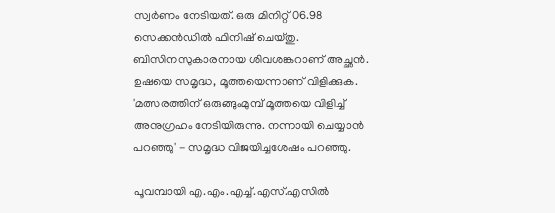സ്വര്‍ണം നേടിയത്. ഒരു മിനിറ്റ് 06.98 സെക്കന്‍ഡില്‍ ഫിനിഷ് ചെയ്തു. ബിസിനസുകാരനായ ശിവശങ്കറാണ് അച്ഛന്‍. ഉഷയെ സമൃദ്ധ, മൂത്തയെന്നാണ് വിളിക്കുക. 'മത്സരത്തിന് ഒരുങ്ങുംമുമ്പ് മൂത്തയെ വിളിച്ച് അനുഗ്രഹം നേടിയിരുന്നു. നന്നായി ചെയ്യാന്‍ പറഞ്ഞു' - സമൃദ്ധ വിജയിച്ചശേഷം പറഞ്ഞു.

പൂവമ്പായി എ.എം.എച്ച്.എസ്.എസില്‍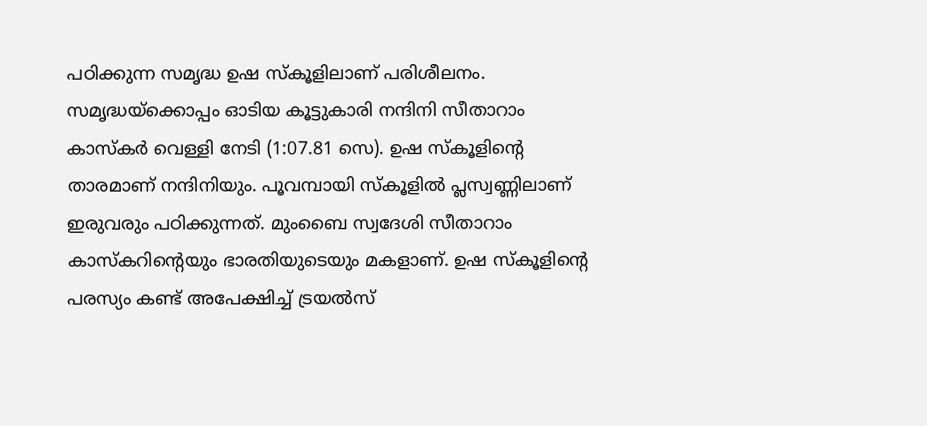പഠിക്കുന്ന സമൃദ്ധ ഉഷ സ്‌കൂളിലാണ് പരിശീലനം. സമൃദ്ധയ്‌ക്കൊപ്പം ഓടിയ കൂട്ടുകാരി നന്ദിനി സീതാറാം കാസ്‌കര്‍ വെള്ളി നേടി (1:07.81 സെ). ഉഷ സ്‌കൂളിന്റെ താരമാണ് നന്ദിനിയും. പൂവമ്പായി സ്‌കൂളില്‍ പ്ലസ്വണ്ണിലാണ് ഇരുവരും പഠിക്കുന്നത്. മുംബൈ സ്വദേശി സീതാറാം കാസ്‌കറിന്റെയും ഭാരതിയുടെയും മകളാണ്. ഉഷ സ്‌കൂളിന്റെ പരസ്യം കണ്ട് അപേക്ഷിച്ച് ട്രയല്‍സ്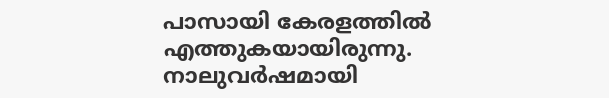പാസായി കേരളത്തില്‍ എത്തുകയായിരുന്നു. നാലുവര്‍ഷമായി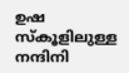ഉഷ സ്‌കൂളിലുള്ള നന്ദിനി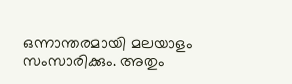ഒന്നാന്തരമായി മലയാളം സംസാരിക്കും. അതും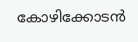കോഴിക്കോടന്‍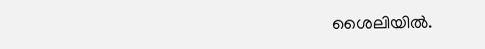ശൈലിയില്‍.